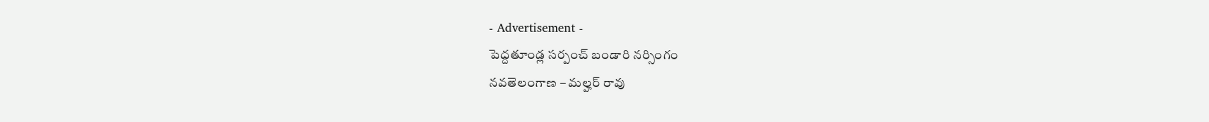- Advertisement -
పెద్దతూండ్ల సర్పంచ్ బండారి నర్సింగం
నవతెలంగాణ – మల్హర్ రావు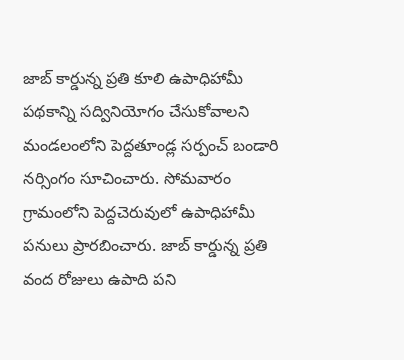జాబ్ కార్డున్న ప్రతి కూలి ఉపాధిహామీ పథకాన్ని సద్వినియోగం చేసుకోవాలని మండలంలోని పెద్దతూండ్ల సర్పంచ్ బండారి నర్సింగం సూచించారు. సోమవారం గ్రామంలోని పెద్దచెరువులో ఉపాధిహామీ పనులు ప్రారబించారు. జాబ్ కార్డున్న ప్రతి వంద రోజులు ఉపాది పని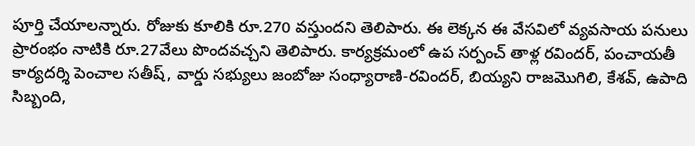పూర్తి చేయాలన్నారు. రోజుకు కూలికి రూ.270 వస్తుందని తెలిపారు. ఈ లెక్కన ఈ వేసవిలో వ్యవసాయ పనులు ప్రారంభం నాటికి రూ.27వేలు పొందవచ్చని తెలిపారు. కార్యక్రమంలో ఉప సర్పంచ్ తాళ్ల రవిందర్, పంచాయతీ కార్యదర్శి పెంచాల సతీష్, వార్డు సభ్యులు జంబోజు సంధ్యారాణి-రవిందర్, బియ్యని రాజమొగిలి, కేశవ్, ఉపాది సిబ్బంది,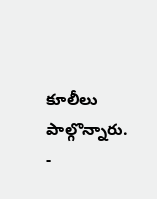కూలీలు పాల్గొన్నారు.
-